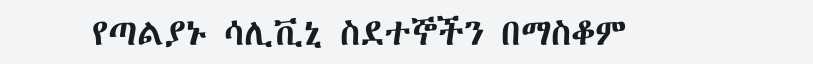የጣልያኑ ሳሊቪኒ ስደተኞችን በማስቆም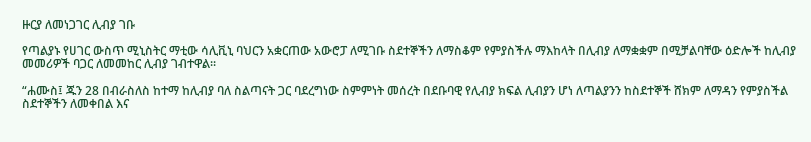ዙርያ ለመነጋገር ሊብያ ገቡ

የጣልያኑ የሀገር ውስጥ ሚኒስትር ማቲው ሳሊቪኒ ባህርን አቋርጠው አውሮፓ ለሚገቡ ስደተኞችን ለማስቆም የምያስችሉ ማእከላት በሊብያ ለማቋቋም በሚቻልባቸው ዕድሎች ከሊብያ መመሪዎች ባጋር ለመመከር ሊብያ ገብተዋል፡፡

“ሐሙስ፤ ጁን 28 በብራስለስ ከተማ ከሊብያ ባለ ስልጣናት ጋር ባደረግነው ስምምነት መሰረት በደቡባዊ የሊብያ ክፍል ሊብያን ሆነ ለጣልያንን ከስደተኞች ሸክም ለማዳን የምያስችል ስደተኞችን ለመቀበል እና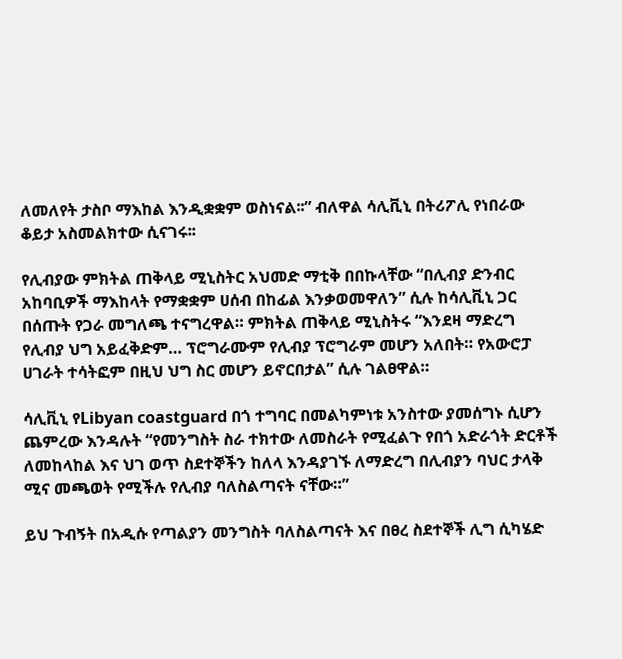ለመለየት ታስቦ ማእከል እንዲቋቋም ወስነናል፡፡” ብለዋል ሳሊቪኒ በትሪፖሊ የነበራው ቆይታ አስመልክተው ሲናገሩ፡፡

የሊብያው ምክትል ጠቅላይ ሚኒስትር አህመድ ማቲቅ በበኩላቸው “በሊብያ ድንብር አከባቢዎች ማእከላት የማቋቋም ሀሰብ በከፊል እንቃወመዋለን” ሲሉ ከሳሊቪኒ ጋር በሰጡት የጋራ መግለጫ ተናግረዋል። ምክትል ጠቅላይ ሚኒስትሩ “እንደዛ ማድረግ የሊብያ ህግ አይፈቅድም… ፕሮግራሙም የሊብያ ፕሮግራም መሆን አለበት። የአውሮፓ ሀገራት ተሳትፎም በዚህ ህግ ስር መሆን ይኖርበታል” ሲሉ ገልፀዋል።

ሳሊቪኒ የLibyan coastguard በጎ ተግባር በመልካምነቱ አንስተው ያመሰግኑ ሲሆን ጨምረው እንዳሉት “የመንግስት ስራ ተክተው ለመስራት የሚፈልጉ የበጎ አድራጎት ድርቶች ለመከላከል እና ህገ ወጥ ስደተኞችን ከለላ እንዳያገኙ ለማድረግ በሊብያን ባህር ታላቅ ሚና መጫወት የሚችሉ የሊብያ ባለስልጣናት ናቸው።”

ይህ ጉብኝት በአዲሱ የጣልያን መንግስት ባለስልጣናት እና በፀረ ስደተኞች ሊግ ሲካሄድ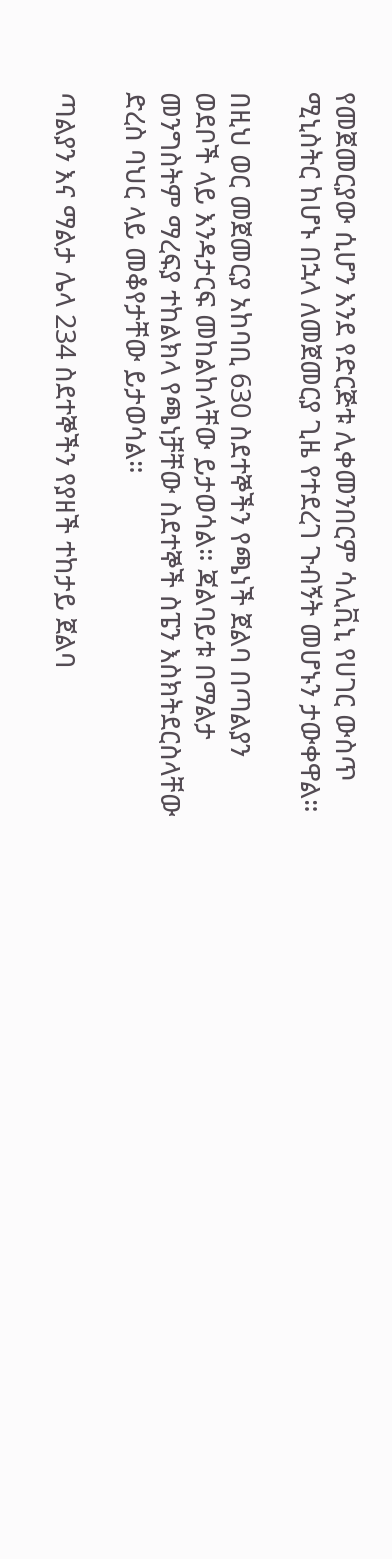የመጀመርያው ሲሆን እንደ የድርጅቱ ሊቀመንበርም ሳሊቪኒ የሀገር ውስጥ ሚኒስትር ከሆኑ በኋላ ለመጀመርያ ጊዜ የተደረገ ጉብኝት መሆኑን ታውቀዋል።

በዚህ ወር መጀመርያ አከባቢ 630 ስደተኞችን የጫነች ጀልባ በጣልያን ወደቦች ላይ እንዳታርፍ መከልከላቸው ይታወሳል። ጃልባይቱ በማልታ መንግስትም ማረፍያ ተከልክላ የጫነቻቸው ስደተኞች ስፔን እስክትደርስላቸው ድረስ ባህር ላይ መቆየታቸው ይታወሳል።

ጣልያን እና ማልታ ሌላ 234 ስደተኞችን የያዘች ተከታይ ጀልባ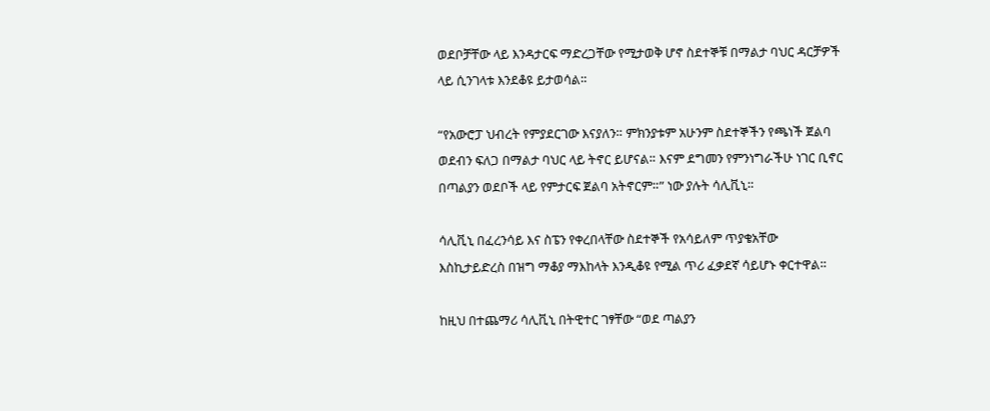ወደቦቻቸው ላይ እንዳታርፍ ማድረጋቸው የሚታወቅ ሆኖ ስደተኞቹ በማልታ ባህር ዳርቻዎች ላይ ሲንገላቱ እንደቆዩ ይታወሳል።

“የአውሮፓ ህብረት የምያደርገው እናያለን። ምክንያቱም አሁንም ስደተኞችን የጫነች ጀልባ ወደብን ፍለጋ በማልታ ባህር ላይ ትኖር ይሆናል። እናም ደግመን የምንነግራችሁ ነገር ቢኖር በጣልያን ወደቦች ላይ የምታርፍ ጀልባ አትኖርም።” ነው ያሉት ሳሊቪኒ።

ሳሊቪኒ በፈረንሳይ እና ስፔን የቀረበላቸው ስደተኞች የአሳይለም ጥያቄአቸው እስኪታይድረስ በዝግ ማቆያ ማእከላት እንዲቆዩ የሚል ጥሪ ፈቃደኛ ሳይሆኑ ቀርተዋል።

ከዚህ በተጨማሪ ሳሊቪኒ በትዊተር ገፃቸው “ወደ ጣልያን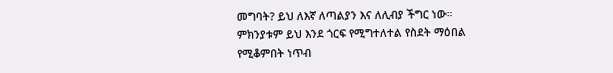መግባት? ይህ ለእኛ ለጣልያን እና ለሊብያ ችግር ነው። ምክንያቱም ይህ እንደ ጎርፍ የሚግተለተል የስደት ማዕበል የሚቆምበት ነጥብ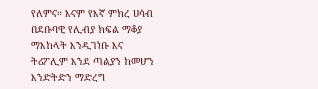የለምና። እናም የእኛ ምክረ ሀሳብ በደቡባዊ የሊብያ ክፍል ማቆያ ማእከላት እንዲገነቡ እና ትሪፖሊም እንደ ጣልያን ከመሆን እንድትድን ማድረግ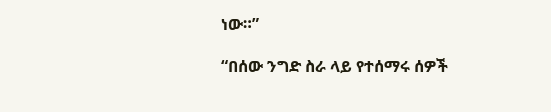ነው።”

“በሰው ንግድ ስራ ላይ የተሰማሩ ሰዎች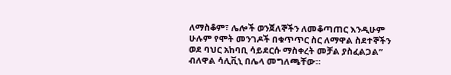ለማስቆም፣ ሌሎች ወንጀለኞችን ለመቆጣጠር እንዲሁም ሁሉም የሞት መንገዶች በቁጥጥር ስር ለማዋል ስደተኞችን ወደ ባህር አከባቢ ሳይደርሱ ማስቀረት መቻል ያስፈልጋል” ብለዋል ሳሊቪኒ በሌላ መግለጫቸው።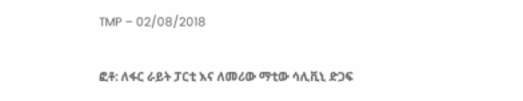TMP – 02/08/2018

ፎቶ: ለፋር ራይት ፓርቲ እና ለመሪው ማቲው ሳሊቪኒ ድጋፍ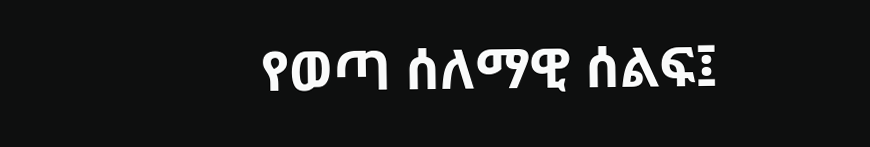የወጣ ሰለማዊ ሰልፍ፤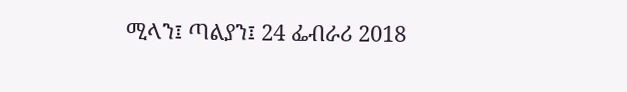ሚላን፤ ጣልያን፤ 24 ፌብራሪ 2018